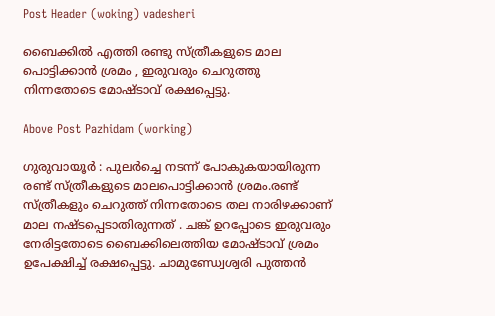Post Header (woking) vadesheri

ബൈക്കിൽ എത്തി രണ്ടു സ്ത്രീകളുടെ മാല പൊട്ടിക്കാൻ ശ്രമം , ഇരുവരും ചെറുത്തു നിന്നതോടെ മോഷ്ടാവ് രക്ഷപ്പെട്ടു.

Above Post Pazhidam (working)

ഗുരുവായൂർ : പുലര്‍ച്ചെ നടന്ന് പോകുകയായിരുന്ന രണ്ട് സ്ത്രീകളുടെ മാലപൊട്ടിക്കാന്‍ ശ്രമം.രണ്ട് സ്ത്രീകളും ചെറുത്ത് നിന്നതോടെ തല നാരിഴക്കാണ്‌ മാല നഷ്ടപ്പെടാതിരുന്നത് . ചങ്ക് ഉറപ്പോടെ ഇരുവരും നേരിട്ടതോടെ ബൈക്കിലെത്തിയ മോഷ്ടാവ് ശ്രമം ഉപേക്ഷിച്ച് രക്ഷപ്പെട്ടു. ചാമുണ്ഡ്വേശ്വരി പുത്തന്‍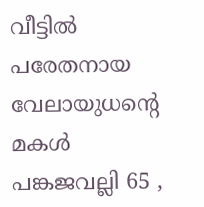വീട്ടില്‍ പരേതനായ വേലായുധന്റെ മകള്‍ പങ്കജവല്ലി 65 ,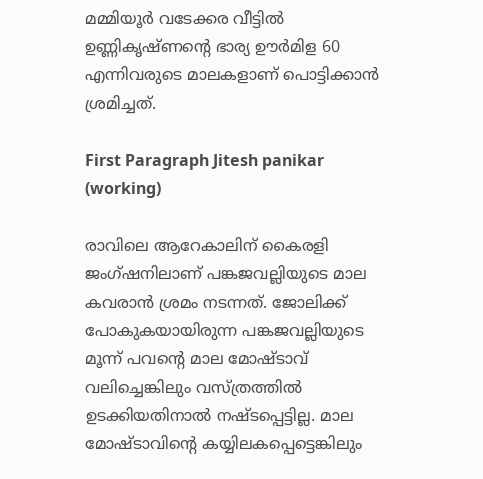മമ്മിയൂര്‍ വടേക്കര വീട്ടില്‍ ഉണ്ണികൃഷ്ണന്റെ ഭാര്യ ഊര്‍മിള 60 എന്നിവരുടെ മാലകളാണ് പൊട്ടിക്കാന്‍ ശ്രമിച്ചത്.

First Paragraph Jitesh panikar (working)

രാവിലെ ആറേകാലിന് കൈരളി ജംഗ്ഷനിലാണ് പങ്കജവല്ലിയുടെ മാല കവരാന്‍ ശ്രമം നടന്നത്. ജോലിക്ക് പോകുകയായിരുന്ന പങ്കജവല്ലിയുടെ മൂന്ന് പവന്റെ മാല മോഷ്ടാവ് വലിച്ചെങ്കിലും വസ്ത്രത്തില്‍ ഉടക്കിയതിനാല്‍ നഷ്ടപ്പെട്ടില്ല. മാല മോഷ്ടാവിന്റെ കയ്യിലകപ്പെട്ടെങ്കിലും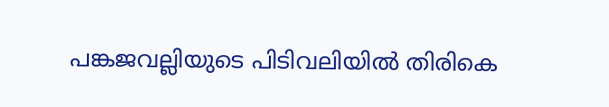പങ്കജവല്ലിയുടെ പിടിവലിയില്‍ തിരികെ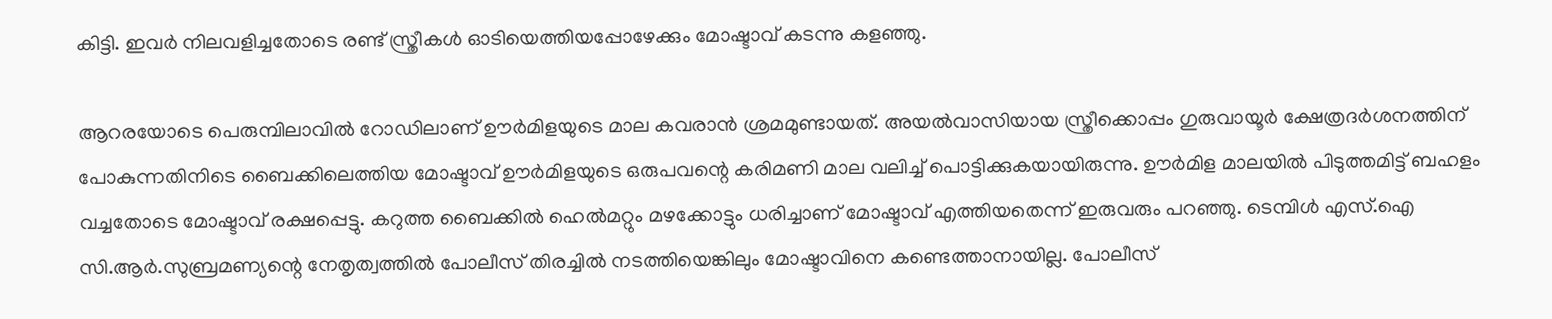കിട്ടി. ഇവര്‍ നിലവളിച്ചതോടെ രണ്ട് സ്ത്രീകള്‍ ഓടിയെത്തിയപ്പോഴേക്കും മോഷ്ടാവ് കടന്നു കളഞ്ഞു.

ആറരയോടെ പെരുമ്പിലാവില്‍ റോഡിലാണ് ഊര്‍മിളയുടെ മാല കവരാന്‍ ശ്രമമുണ്ടായത്. അയല്‍വാസിയായ സ്ത്രീക്കൊപ്പം ഗുരുവായൂര്‍ ക്ഷേത്രദര്‍ശനത്തിന് പോകുന്നതിനിടെ ബൈക്കിലെത്തിയ മോഷ്ടാവ് ഊര്‍മിളയുടെ ഒരുപവന്റെ കരിമണി മാല വലിച്ച് പൊട്ടിക്കുകയായിരുന്നു. ഊര്‍മിള മാലയില്‍ പിടുത്തമിട്ട് ബഹളം വച്ചതോടെ മോഷ്ടാവ് രക്ഷപ്പെട്ടു. കറുത്ത ബൈക്കില്‍ ഹെല്‍മറ്റും മഴക്കോട്ടും ധരിച്ചാണ് മോഷ്ടാവ് എത്തിയതെന്ന് ഇരുവരും പറഞ്ഞു. ടെമ്പിള്‍ എസ്.ഐ സി.ആര്‍.സുബ്രമണ്യന്റെ നേതൃത്വത്തില്‍ പോലീസ് തിരച്ചില്‍ നടത്തിയെങ്കിലും മോഷ്ടാവിനെ കണ്ടെത്താനായില്ല. പോലീസ്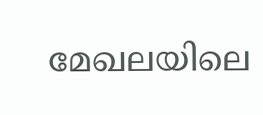മേഖലയിലെ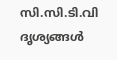സി.സി.ടി.വി ദൃശ്യങ്ങള്‍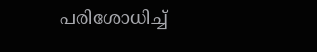പരിശോധിച്ച്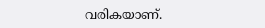വരികയാണ്.